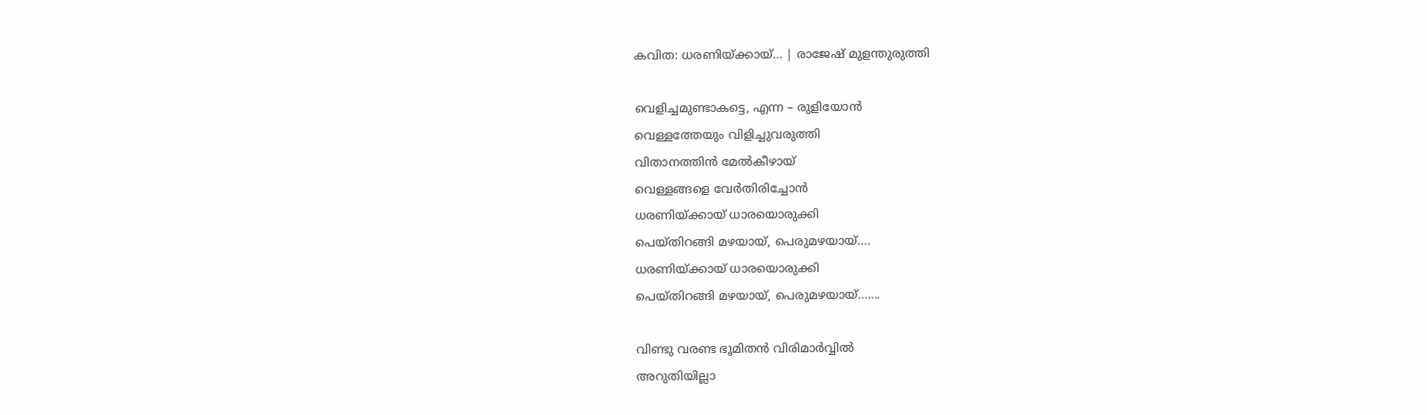കവിത: ധരണിയ്ക്കായ്… | രാജേഷ് മുളന്തുരുത്തി

വെളിച്ചമുണ്ടാകട്ടെ, എന്ന – രുളിയോൻ
വെള്ളത്തേയും വിളിച്ചുവരുത്തി
വിതാനത്തിൻ മേൽകീഴായ്
വെള്ളങ്ങളെ വേർതിരിച്ചോൻ
ധരണിയ്ക്കായ് ധാരയൊരുക്കി
പെയ്തിറങ്ങി മഴയായ്, പെരുമഴയായ്‌….
ധരണിയ്ക്കായ് ധാരയൊരുക്കി
പെയ്തിറങ്ങി മഴയായ്, പെരുമഴയായ്‌…….

വിണ്ടു വരണ്ട ഭൂമിതൻ വിരിമാർവ്വിൽ
അറുതിയില്ലാ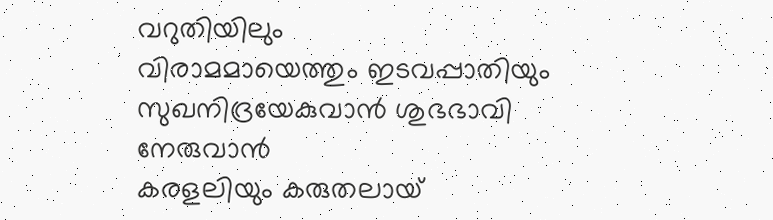വറുതിയിലും
വിരാമമായെത്തും ഇടവപ്പാതിയും
സുഖനിദ്രയേകുവാൻ ശുഭഭാവി നേരുവാൻ
കരളലിയും കരുതലായ്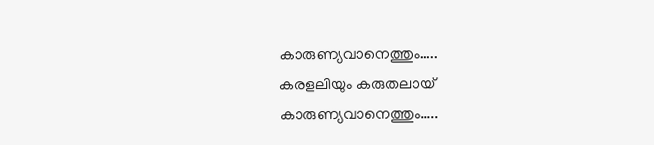കാരുണ്യവാനെത്തും…..
കരളലിയും കരുതലായ്
കാരുണ്യവാനെത്തും…..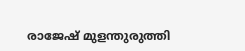രാജേഷ് മുളന്തുരുത്തി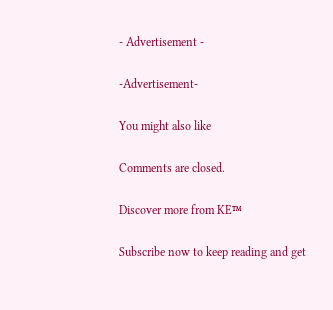- Advertisement -

-Advertisement-

You might also like

Comments are closed.

Discover more from KE™

Subscribe now to keep reading and get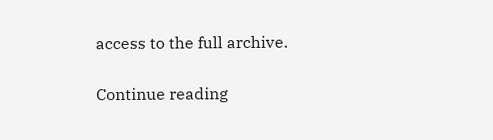access to the full archive.

Continue reading